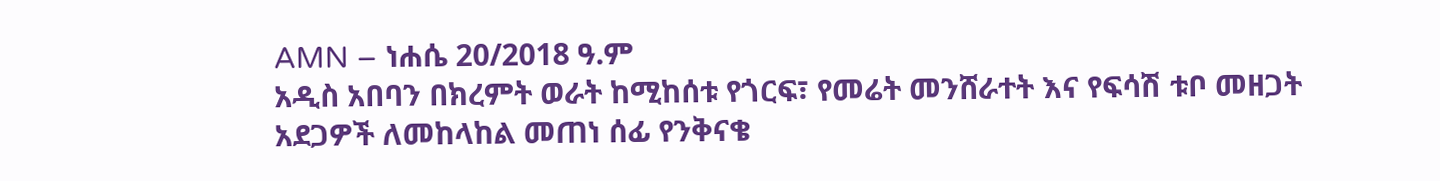AMN – ነሐሴ 20/2018 ዓ.ም
አዲስ አበባን በክረምት ወራት ከሚከሰቱ የጎርፍ፣ የመሬት መንሸራተት እና የፍሳሽ ቱቦ መዘጋት አደጋዎች ለመከላከል መጠነ ሰፊ የንቅናቄ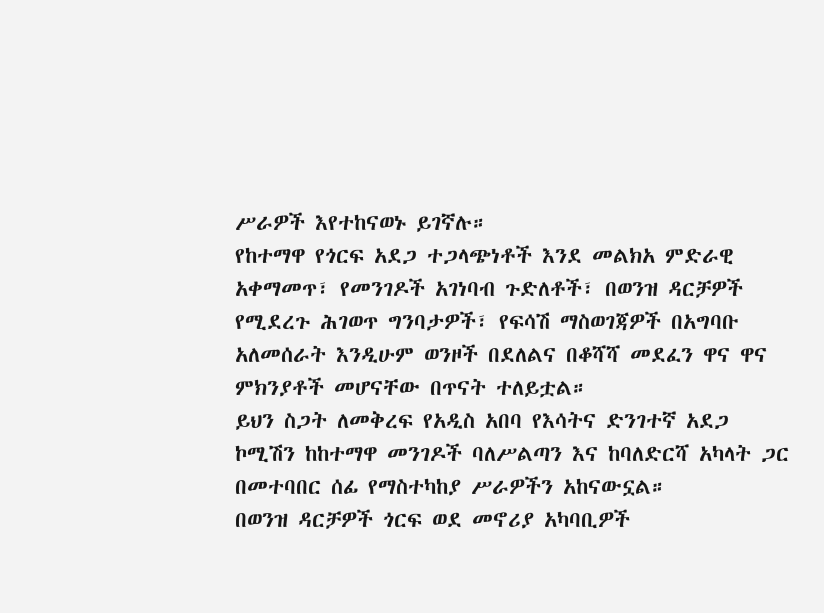ሥራዎች እየተከናወኑ ይገኛሉ።
የከተማዋ የጎርፍ አደጋ ተጋላጭነቶች እንደ መልክአ ምድራዊ አቀማመጥ፣ የመንገዶች አገነባብ ጉድለቶች፣ በወንዝ ዳርቻዎች የሚደረጉ ሕገወጥ ግንባታዎች፣ የፍሳሽ ማስወገጃዎች በአግባቡ አለመሰራት እንዲሁም ወንዞች በደለልና በቆሻሻ መደፈን ዋና ዋና ምክንያቶች መሆናቸው በጥናት ተለይቷል።
ይህን ስጋት ለመቅረፍ የአዲስ አበባ የእሳትና ድንገተኛ አደጋ ኮሚሽን ከከተማዋ መንገዶች ባለሥልጣን እና ከባለድርሻ አካላት ጋር በመተባበር ሰፊ የማስተካከያ ሥራዎችን አከናውኗል።
በወንዝ ዳርቻዎች ጎርፍ ወደ መኖሪያ አካባቢዎች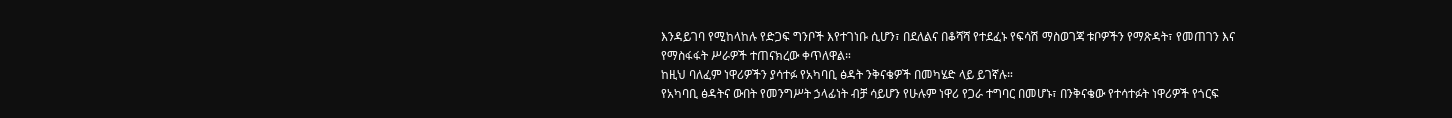እንዳይገባ የሚከላከሉ የድጋፍ ግንቦች እየተገነቡ ሲሆን፣ በደለልና በቆሻሻ የተደፈኑ የፍሳሽ ማስወገጃ ቱቦዎችን የማጽዳት፣ የመጠገን እና የማስፋፋት ሥራዎች ተጠናክረው ቀጥለዋል።
ከዚህ ባለፈም ነዋሪዎችን ያሳተፉ የአካባቢ ፅዳት ንቅናቄዎች በመካሄድ ላይ ይገኛሉ።
የአካባቢ ፅዳትና ውበት የመንግሥት ኃላፊነት ብቻ ሳይሆን የሁሉም ነዋሪ የጋራ ተግባር በመሆኑ፣ በንቅናቄው የተሳተፉት ነዋሪዎች የጎርፍ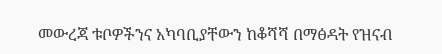መውረጃ ቱቦዎችንና አካባቢያቸውን ከቆሻሻ በማፅዳት የዝናብ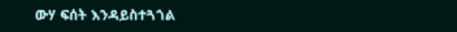ውሃ ፍሰት እንዳይስተጓጎል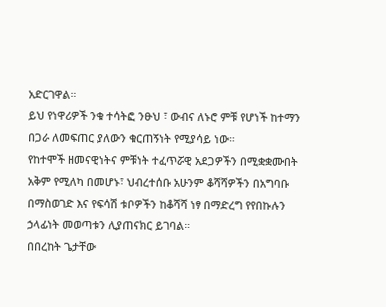አድርገዋል።
ይህ የነዋሪዎች ንቁ ተሳትፎ ንፁህ ፣ ውብና ለኑሮ ምቹ የሆነች ከተማን በጋራ ለመፍጠር ያለውን ቁርጠኝነት የሚያሳይ ነው።
የከተሞች ዘመናዊነትና ምቹነት ተፈጥሯዊ አደጋዎችን በሚቋቋሙበት አቅም የሚለካ በመሆኑ፣ ህብረተሰቡ አሁንም ቆሻሻዎችን በአግባቡ በማስወገድ እና የፍሳሽ ቱቦዎችን ከቆሻሻ ነፃ በማድረግ የየበኩሉን ኃላፊነት መወጣቱን ሊያጠናክር ይገባል።
በበረከት ጌታቸው